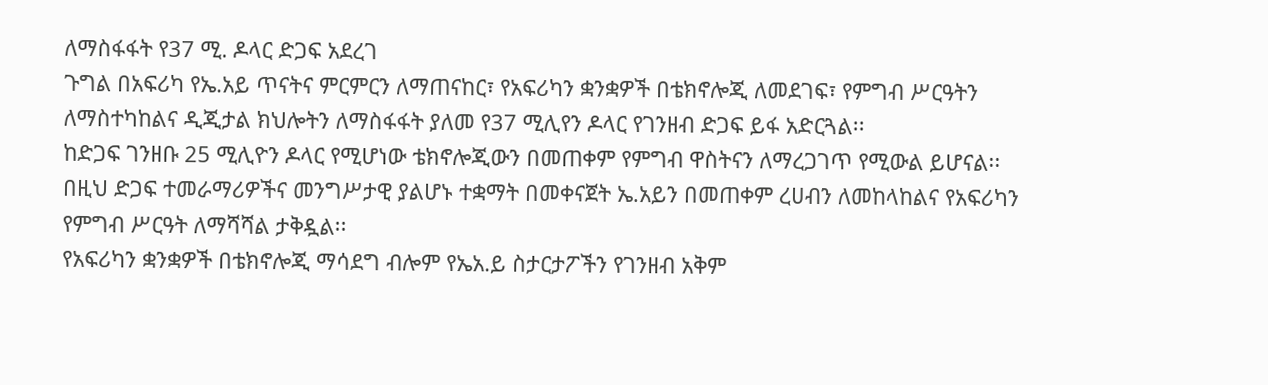ለማስፋፋት የ37 ሚ. ዶላር ድጋፍ አደረገ
ጉግል በአፍሪካ የኤ.አይ ጥናትና ምርምርን ለማጠናከር፣ የአፍሪካን ቋንቋዎች በቴክኖሎጂ ለመደገፍ፣ የምግብ ሥርዓትን ለማስተካከልና ዲጂታል ክህሎትን ለማስፋፋት ያለመ የ37 ሚሊየን ዶላር የገንዘብ ድጋፍ ይፋ አድርጓል፡፡
ከድጋፍ ገንዘቡ 25 ሚሊዮን ዶላር የሚሆነው ቴክኖሎጂውን በመጠቀም የምግብ ዋስትናን ለማረጋገጥ የሚውል ይሆናል፡፡
በዚህ ድጋፍ ተመራማሪዎችና መንግሥታዊ ያልሆኑ ተቋማት በመቀናጀት ኤ.አይን በመጠቀም ረሀብን ለመከላከልና የአፍሪካን የምግብ ሥርዓት ለማሻሻል ታቅዷል፡፡
የአፍሪካን ቋንቋዎች በቴክኖሎጂ ማሳደግ ብሎም የኤአ.ይ ስታርታፖችን የገንዘብ አቅም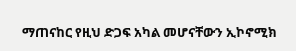ማጠናከር የዚህ ድጋፍ አካል መሆናቸውን ኢኮኖሚክ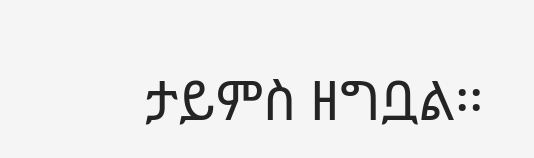ታይምስ ዘግቧል፡፡